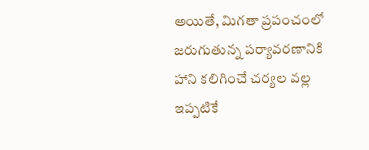అయితే, మిగతా ప్రపంచంలో జరుగుతున్న పర్యావరణానికి హాని కలిగించే చర్యల వల్ల ఇప్పటికే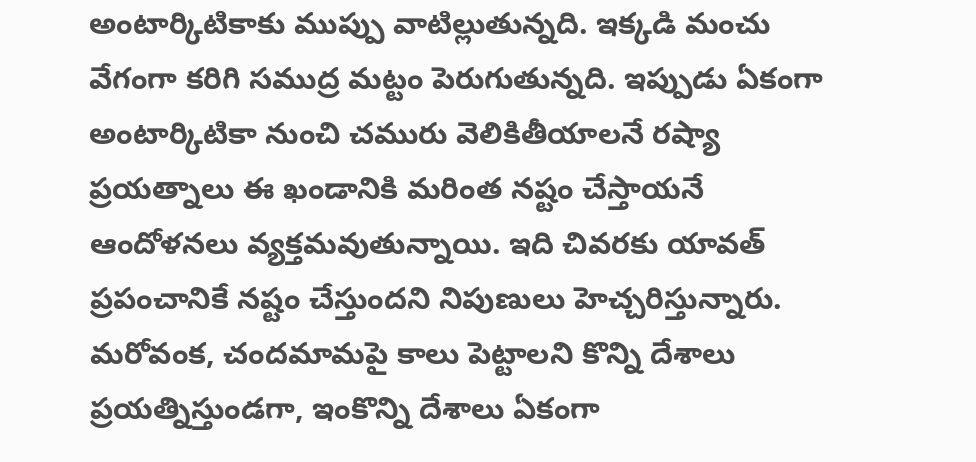అంటార్కిటికాకు ముప్పు వాటిల్లుతున్నది. ఇక్కడి మంచు వేగంగా కరిగి సముద్ర మట్టం పెరుగుతున్నది. ఇప్పుడు ఏకంగా అంటార్కిటికా నుంచి చమురు వెలికితీయాలనే రష్యా ప్రయత్నాలు ఈ ఖండానికి మరింత నష్టం చేస్తాయనే ఆందోళనలు వ్యక్తమవుతున్నాయి. ఇది చివరకు యావత్ ప్రపంచానికే నష్టం చేస్తుందని నిపుణులు హెచ్చరిస్తున్నారు.
మరోవంక, చందమామపై కాలు పెట్టాలని కొన్ని దేశాలు ప్రయత్నిస్తుండగా, ఇంకొన్ని దేశాలు ఏకంగా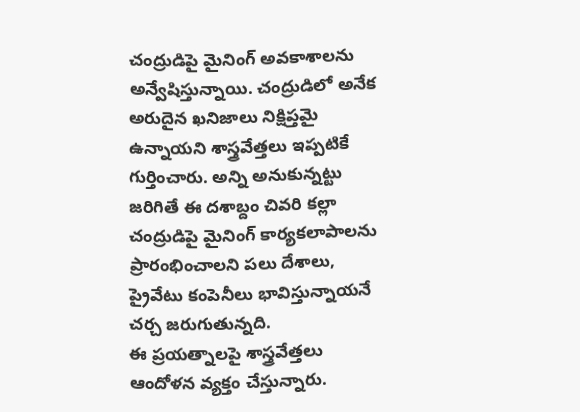చంద్రుడిపై మైనింగ్ అవకాశాలను అన్వేషిస్తున్నాయి. చంద్రుడిలో అనేక అరుదైన ఖనిజాలు నిక్షిప్తమై ఉన్నాయని శాస్త్రవేత్తలు ఇప్పటికే గుర్తించారు. అన్ని అనుకున్నట్టు జరిగితే ఈ దశాబ్దం చివరి కల్లా చంద్రుడిపై మైనింగ్ కార్యకలాపాలను ప్రారంభించాలని పలు దేశాలు, ప్రైవేటు కంపెనీలు భావిస్తున్నాయనే చర్చ జరుగుతున్నది.
ఈ ప్రయత్నాలపై శాస్త్రవేత్తలు ఆందోళన వ్యక్తం చేస్తున్నారు.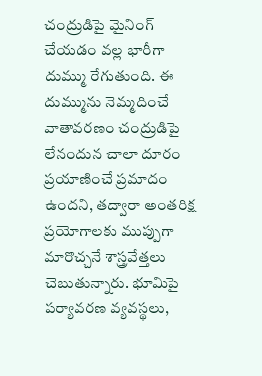చంద్రుడిపై మైనింగ్ చేయడం వల్ల భారీగా దుమ్ము రేగుతుంది. ఈ దుమ్మును నెమ్మదించే వాతావరణం చంద్రుడిపై లేనందున చాలా దూరం ప్రయాణించే ప్రమాదం ఉందని, తద్వారా అంతరిక్ష ప్రయోగాలకు ముప్పుగా మారొచ్చనే శాస్త్రవేత్తలు చెబుతున్నారు. భూమిపై పర్యావరణ వ్యవస్థలు,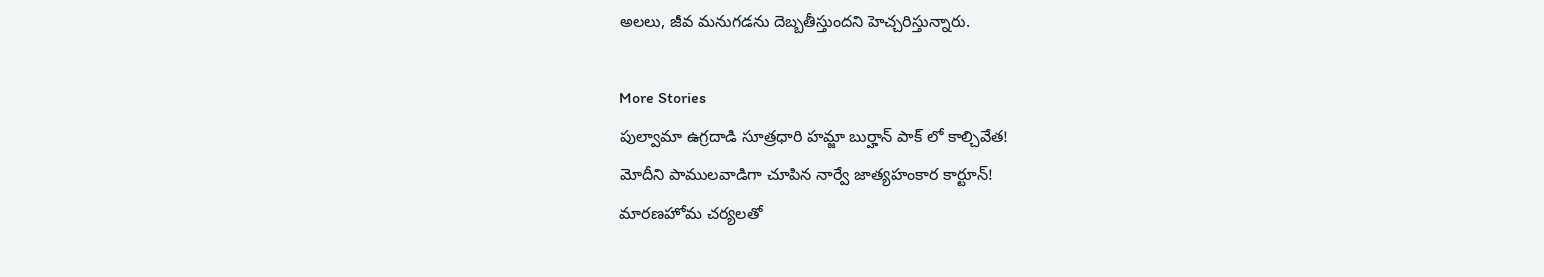అలలు, జీవ మనుగడను దెబ్బతీస్తుందని హెచ్చరిస్తున్నారు.

More Stories
పుల్వామా ఉగ్రదాడి సూత్రధారి హమ్జా బుర్హాన్ పాక్ లో కాల్చివేత!
మోదీని పాములవాడిగా చూపిన నార్వే జాత్యహంకార కార్టూన్!
మారణహోమ చర్యలతో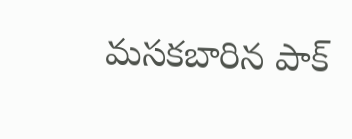మసకబారిన పాక్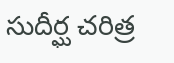సుదీర్ఘ చరిత్ర